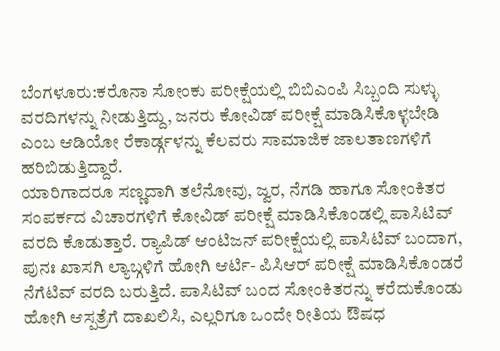ಬೆಂಗಳೂರು:ಕರೊನಾ ಸೋಂಕು ಪರೀಕ್ಷೆಯಲ್ಲಿ ಬಿಬಿಎಂಪಿ ಸಿಬ್ಬಂದಿ ಸುಳ್ಳು ವರದಿಗಳನ್ನು ನೀಡುತ್ತಿದ್ದು, ಜನರು ಕೋವಿಡ್ ಪರೀಕ್ಷೆ ಮಾಡಿಸಿಕೊಳ್ಳಬೇಡಿ ಎಂಬ ಆಡಿಯೋ ರೆಕಾರ್ಡ್ಗಳನ್ನು ಕೆಲವರು ಸಾಮಾಜಿಕ ಜಾಲತಾಣಗಳಿಗೆ ಹರಿಬಿಡುತ್ತಿದ್ದಾರೆ.
ಯಾರಿಗಾದರೂ ಸಣ್ಣದಾಗಿ ತಲೆನೋವು, ಜ್ವರ, ನೆಗಡಿ ಹಾಗೂ ಸೋಂಕಿತರ ಸಂಪರ್ಕದ ವಿಚಾರಗಳಿಗೆ ಕೋವಿಡ್ ಪರೀಕ್ಷೆ ಮಾಡಿಸಿಕೊಂಡಲ್ಲಿ ಪಾಸಿಟಿವ್ ವರದಿ ಕೊಡುತ್ತಾರೆ. ರ‍್ಯಾಪಿಡ್ ಆಂಟಿಜನ್ ಪರೀಕ್ಷೆಯಲ್ಲಿ ಪಾಸಿಟಿವ್ ಬಂದಾಗ, ಪುನಃ ಖಾಸಗಿ ಲ್ಯಾಬ್ಗಳಿಗೆ ಹೋಗಿ ಆರ್ಟಿ- ಪಿಸಿಆರ್ ಪರೀಕ್ಷೆ ಮಾಡಿಸಿಕೊಂಡರೆ ನೆಗೆಟಿವ್ ವರದಿ ಬರುತ್ತಿದೆ. ಪಾಸಿಟಿವ್ ಬಂದ ಸೋಂಕಿತರನ್ನು ಕರೆದುಕೊಂಡು ಹೋಗಿ ಆಸ್ಪತ್ರೆಗೆ ದಾಖಲಿಸಿ, ಎಲ್ಲರಿಗೂ ಒಂದೇ ರೀತಿಯ ಔಷಧ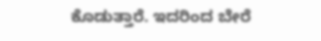ಕೊಡುತ್ತಾರೆ. ಇದರಿಂದ ಬೇರೆ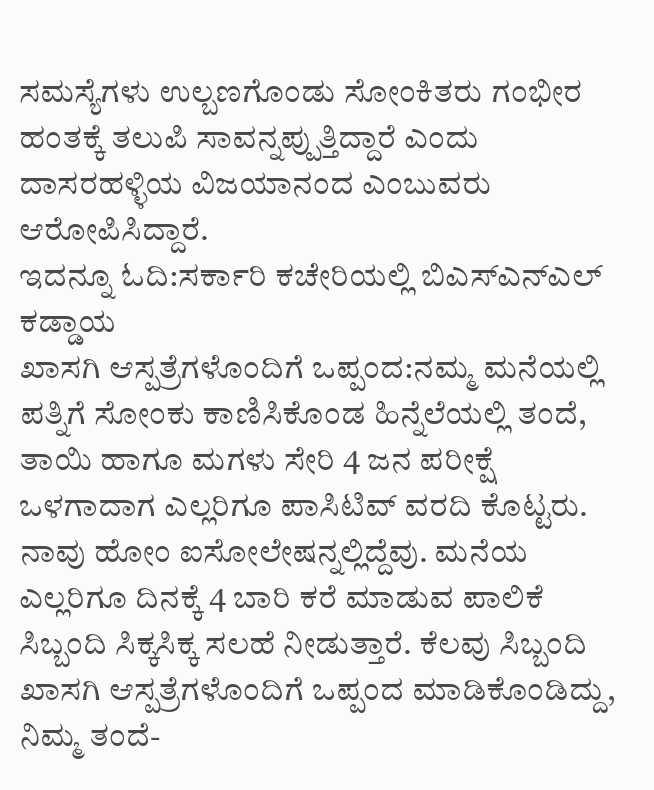ಸಮಸ್ಯೆಗಳು ಉಲ್ಬಣಗೊಂಡು ಸೋಂಕಿತರು ಗಂಭೀರ ಹಂತಕ್ಕೆ ತಲುಪಿ ಸಾವನ್ನಪ್ಪುತ್ತಿದ್ದಾರೆ ಎಂದು ದಾಸರಹಳ್ಳಿಯ ವಿಜಯಾನಂದ ಎಂಬುವರು ಆರೋಪಿಸಿದ್ದಾರೆ.
ಇದನ್ನೂ ಓದಿ:ಸರ್ಕಾರಿ ಕಚೇರಿಯಲ್ಲಿ ಬಿಎಸ್ಎನ್ಎಲ್ ಕಡ್ಡಾಯ
ಖಾಸಗಿ ಆಸ್ಪತ್ರೆಗಳೊಂದಿಗೆ ಒಪ್ಪಂದ:ನಮ್ಮ ಮನೆಯಲ್ಲಿ ಪತ್ನಿಗೆ ಸೋಂಕು ಕಾಣಿಸಿಕೊಂಡ ಹಿನ್ನೆಲೆಯಲ್ಲಿ ತಂದೆ, ತಾಯಿ ಹಾಗೂ ಮಗಳು ಸೇರಿ 4 ಜನ ಪರೀಕ್ಷೆ ಒಳಗಾದಾಗ ಎಲ್ಲರಿಗೂ ಪಾಸಿಟಿವ್ ವರದಿ ಕೊಟ್ಟರು. ನಾವು ಹೋಂ ಐಸೋಲೇಷನ್ನಲ್ಲಿದ್ದೆವು. ಮನೆಯ ಎಲ್ಲರಿಗೂ ದಿನಕ್ಕೆ 4 ಬಾರಿ ಕರೆ ಮಾಡುವ ಪಾಲಿಕೆ ಸಿಬ್ಬಂದಿ ಸಿಕ್ಕಸಿಕ್ಕ ಸಲಹೆ ನೀಡುತ್ತಾರೆ. ಕೆಲವು ಸಿಬ್ಬಂದಿ ಖಾಸಗಿ ಆಸ್ಪತ್ರೆಗಳೊಂದಿಗೆ ಒಪ್ಪಂದ ಮಾಡಿಕೊಂಡಿದ್ದು, ನಿಮ್ಮ ತಂದೆ-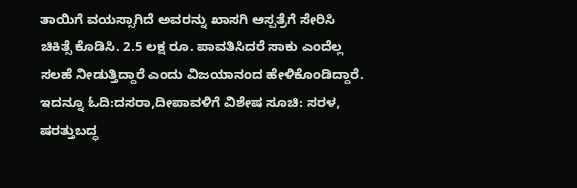ತಾಯಿಗೆ ವಯಸ್ಸಾಗಿದೆ ಅವರನ್ನು ಖಾಸಗಿ ಆಸ್ಪತ್ರೆಗೆ ಸೇರಿಸಿ ಚಿಕಿತ್ಸೆ ಕೊಡಿಸಿ. 2.5 ಲಕ್ಷ ರೂ. ಪಾವತಿಸಿದರೆ ಸಾಕು ಎಂದೆಲ್ಲ ಸಲಹೆ ನೀಡುತ್ತಿದ್ದಾರೆ ಎಂದು ವಿಜಯಾನಂದ ಹೇಳಿಕೊಂಡಿದ್ದಾರೆ.
ಇದನ್ನೂ ಓದಿ:ದಸರಾ,ದೀಪಾವಳಿಗೆ ವಿಶೇಷ ಸೂಚಿ: ಸರಳ, ಷರತ್ತುಬದ್ಧ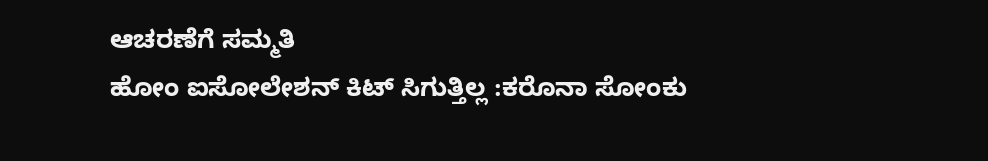ಆಚರಣೆಗೆ ಸಮ್ಮತಿ
ಹೋಂ ಐಸೋಲೇಶನ್ ಕಿಟ್ ಸಿಗುತ್ತಿಲ್ಲ :ಕರೊನಾ ಸೋಂಕು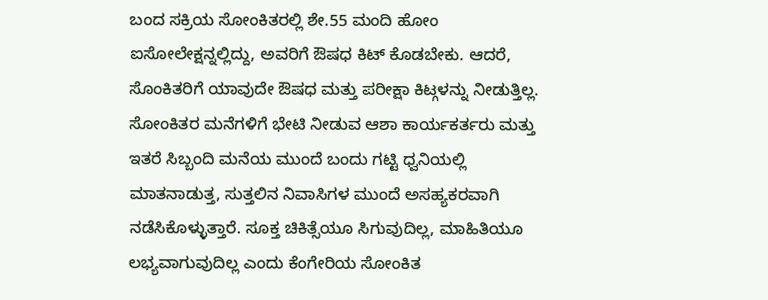ಬಂದ ಸಕ್ರಿಯ ಸೋಂಕಿತರಲ್ಲಿ ಶೇ.55 ಮಂದಿ ಹೋಂ ಐಸೋಲೇಕ್ಷನ್ನಲ್ಲಿದ್ದು, ಅವರಿಗೆ ಔಷಧ ಕಿಟ್ ಕೊಡಬೇಕು. ಆದರೆ, ಸೊಂಕಿತರಿಗೆ ಯಾವುದೇ ಔಷಧ ಮತ್ತು ಪರೀಕ್ಷಾ ಕಿಟ್ಗಳನ್ನು ನೀಡುತ್ತಿಲ್ಲ. ಸೋಂಕಿತರ ಮನೆಗಳಿಗೆ ಭೇಟಿ ನೀಡುವ ಆಶಾ ಕಾರ್ಯಕರ್ತರು ಮತ್ತು ಇತರೆ ಸಿಬ್ಬಂದಿ ಮನೆಯ ಮುಂದೆ ಬಂದು ಗಟ್ಟಿ ಧ್ವನಿಯಲ್ಲಿ ಮಾತನಾಡುತ್ತ, ಸುತ್ತಲಿನ ನಿವಾಸಿಗಳ ಮುಂದೆ ಅಸಹ್ಯಕರವಾಗಿ ನಡೆಸಿಕೊಳ್ಳುತ್ತಾರೆ. ಸೂಕ್ತ ಚಿಕಿತ್ಸೆಯೂ ಸಿಗುವುದಿಲ್ಲ, ಮಾಹಿತಿಯೂ ಲಭ್ಯವಾಗುವುದಿಲ್ಲ ಎಂದು ಕೆಂಗೇರಿಯ ಸೋಂಕಿತ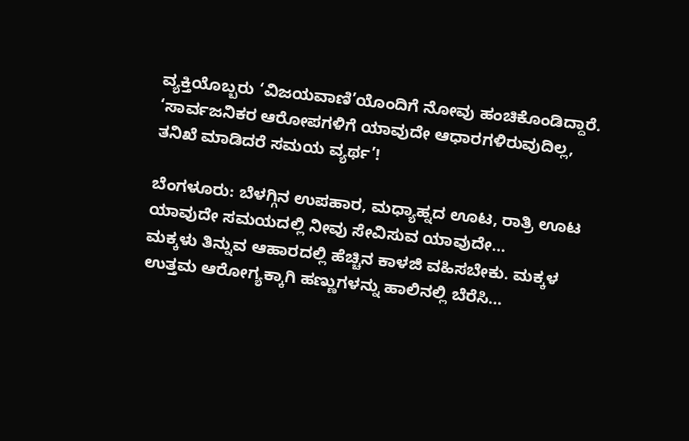ವ್ಯಕ್ತಿಯೊಬ್ಬರು ‘ವಿಜಯವಾಣಿ’ಯೊಂದಿಗೆ ನೋವು ಹಂಚಿಕೊಂಡಿದ್ದಾರೆ.
‘ಸಾರ್ವಜನಿಕರ ಆರೋಪಗಳಿಗೆ ಯಾವುದೇ ಆಧಾರಗಳಿರುವುದಿಲ್ಲ, ತನಿಖೆ ಮಾಡಿದರೆ ಸಮಯ ವ್ಯರ್ಥ’!

ಬೆಂಗಳೂರು: ಬೆಳಗ್ಗಿನ ಉಪಹಾರ, ಮಧ್ಯಾಹ್ನದ ಊಟ, ರಾತ್ರಿ ಊಟ ಯಾವುದೇ ಸಮಯದಲ್ಲಿ ನೀವು ಸೇವಿಸುವ ಯಾವುದೇ…
ಮಕ್ಕಳು ತಿನ್ನುವ ಆಹಾರದಲ್ಲಿ ಹೆಚ್ಚಿನ ಕಾಳಜಿ ವಹಿಸಬೇಕು. ಮಕ್ಕಳ ಉತ್ತಮ ಆರೋಗ್ಯಕ್ಕಾಗಿ ಹಣ್ಣುಗಳನ್ನು ಹಾಲಿನಲ್ಲಿ ಬೆರೆಸಿ…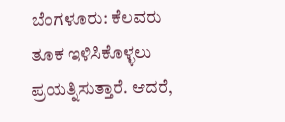ಬೆಂಗಳೂರು: ಕೆಲವರು ತೂಕ ಇಳಿಸಿಕೊಳ್ಳಲು ಪ್ರಯತ್ನಿಸುತ್ತಾರೆ. ಆದರೆ,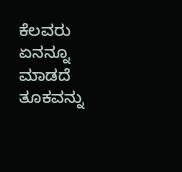ಕೆಲವರು ಏನನ್ನೂ ಮಾಡದೆ ತೂಕವನ್ನು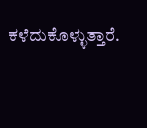ಕಳೆದುಕೊಳ್ಳುತ್ತಾರೆ.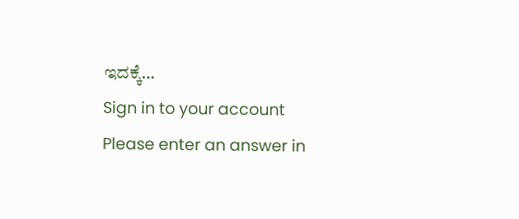ಇದಕ್ಕೆ…
Sign in to your account
Please enter an answer in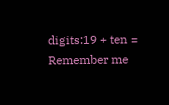digits:19 + ten =
Remember me